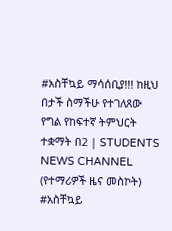#አስቸኳይ ማሳሰቢያ!!! ከዚህ በታች ስማችሁ የተገለጸው የግል የከፍተኛ ትምህርት ተቋማት በ2 | STUDENTS NEWS CHANNEL (የተማሪዎች ዜና መስኮት)
#አስቸኳይ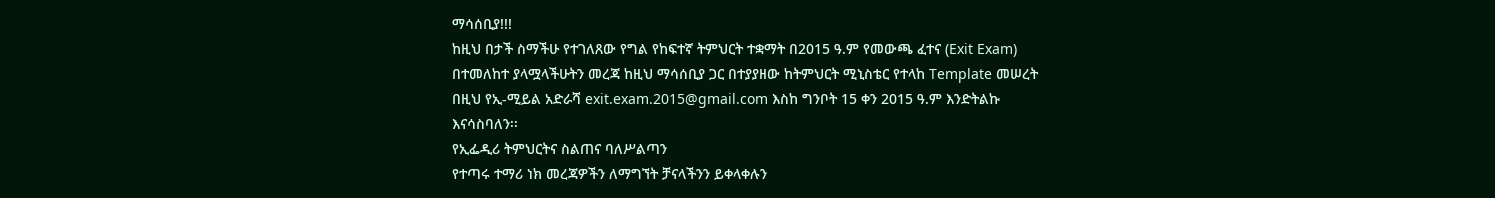ማሳሰቢያ!!!
ከዚህ በታች ስማችሁ የተገለጸው የግል የከፍተኛ ትምህርት ተቋማት በ2015 ዓ.ም የመውጫ ፈተና (Exit Exam) በተመለከተ ያላሟላችሁትን መረጃ ከዚህ ማሳሰቢያ ጋር በተያያዘው ከትምህርት ሚኒስቴር የተላከ Template መሠረት በዚህ የኢ-ሚይል አድራሻ exit.exam.2015@gmail.com እስከ ግንቦት 15 ቀን 2015 ዓ.ም እንድትልኩ እናሳስባለን፡፡
የኢፌዲሪ ትምህርትና ስልጠና ባለሥልጣን
የተጣሩ ተማሪ ነክ መረጃዎችን ለማግኘት ቻናላችንን ይቀላቀሉን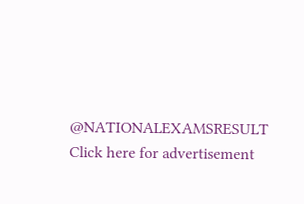@NATIONALEXAMSRESULT
Click here for advertisement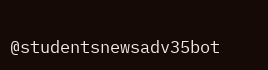@studentsnewsadv35bot